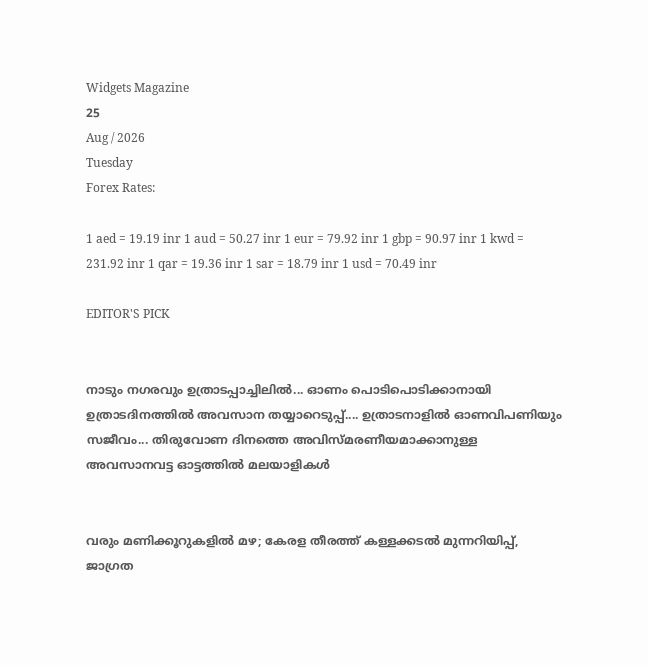Widgets Magazine
25
Aug / 2026
Tuesday
Forex Rates:

1 aed = 19.19 inr 1 aud = 50.27 inr 1 eur = 79.92 inr 1 gbp = 90.97 inr 1 kwd = 231.92 inr 1 qar = 19.36 inr 1 sar = 18.79 inr 1 usd = 70.49 inr

EDITOR'S PICK


നാടും നഗരവും ഉത്രാടപ്പാച്ചിലിൽ... ഓണം പൊടിപൊടിക്കാനായി ഉത്രാടദിനത്തിൽ അവസാന തയ്യാറെടുപ്പ്.... ഉത്രാടനാളിൽ ഓണവിപണിയും സജീവം... തിരുവോണ ദിനത്തെ അവിസ്മരണീയമാക്കാനുള്ള അവസാനവട്ട ഓട്ടത്തിൽ മലയാളികൾ


വരും മണിക്കൂറുകളിൽ മഴ; കേരള തീരത്ത് കള്ളക്കടൽ മുന്നറിയിപ്പ്, ജാഗ്രത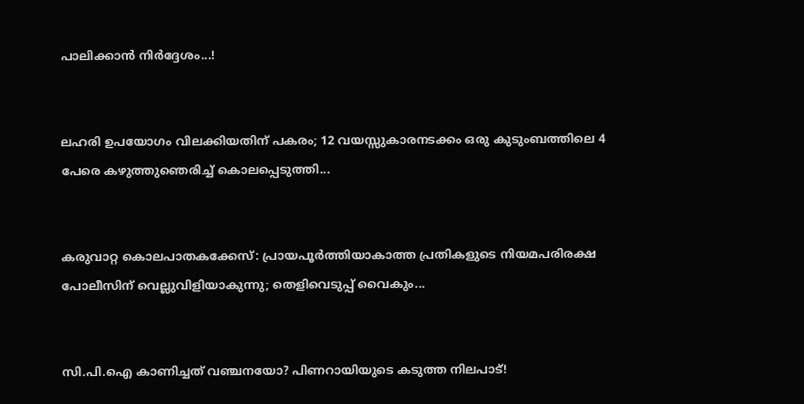പാലിക്കാൻ നിർദ്ദേശം...!


ലഹരി ഉപയോഗം വിലക്കിയതിന് പകരം; 12 വയസ്സുകാരനടക്കം ഒരു കുടുംബത്തിലെ 4 പേരെ കഴുത്തുഞെരിച്ച് കൊലപ്പെടുത്തി...


കരുവാറ്റ കൊലപാതകക്കേസ്: പ്രായപൂർത്തിയാകാത്ത പ്രതികളുടെ നിയമപരിരക്ഷ പോലീസിന് വെല്ലുവിളിയാകുന്നു; തെളിവെടുപ്പ് വൈകും...


സി.പി.ഐ കാണിച്ചത് വഞ്ചനയോ? പിണറായിയുടെ കടുത്ത നിലപാട്!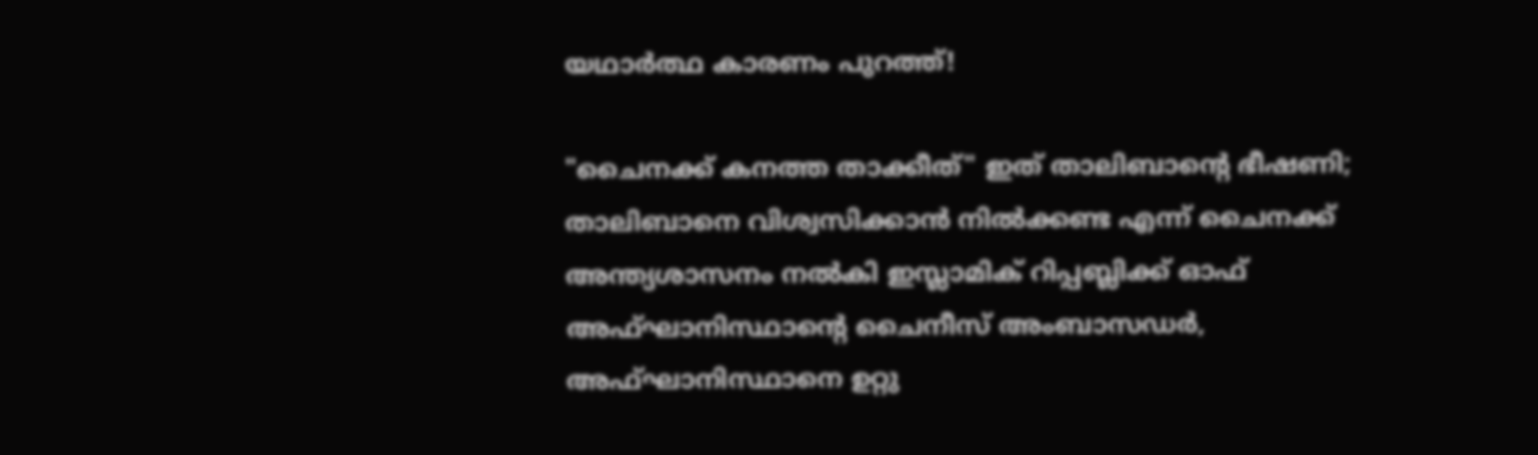യഥാർത്ഥ കാരണം പുറത്ത്!

"ചൈനക്ക് കനത്ത താക്കീത്" ഇത് താലിബാന്റെ ഭീഷണി; താലിബാനെ വിശ്വസിക്കാൻ നിൽക്കണ്ട എന്ന് ചൈനക്ക് അന്ത്യശാസനം നൽകി ഇസ്ലാമിക് റിപ്പബ്ലിക്ക് ഓഫ് അഫ്ഘാനിസ്ഥാന്റെ ചൈനീസ് അംബാസഡർ, അഫ്ഘാനിസ്ഥാനെ ഉറ്റു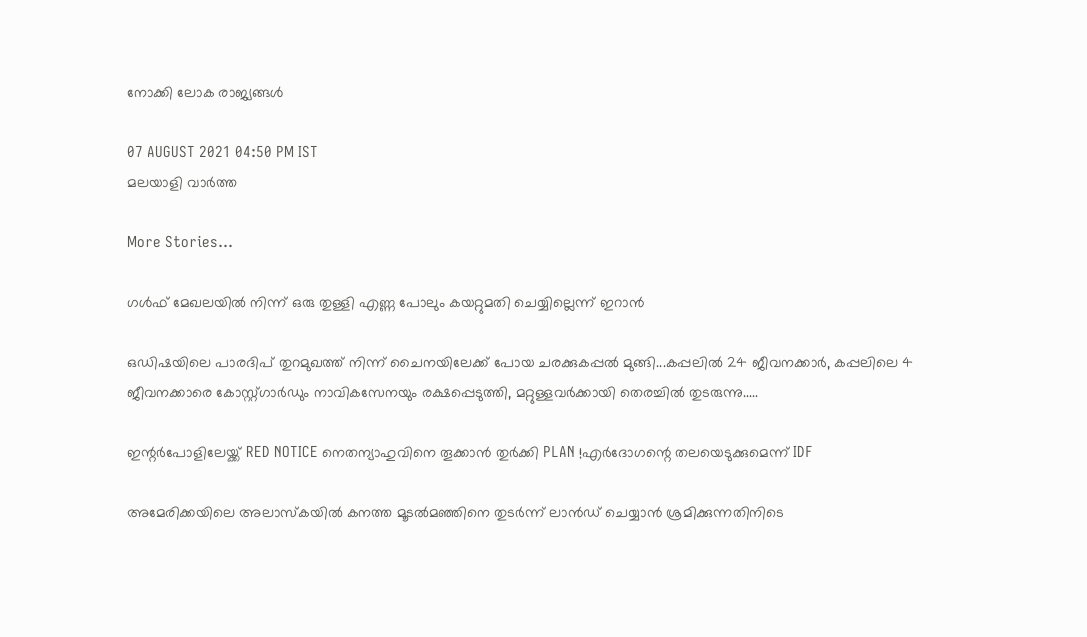നോക്കി ലോക രാജ്യങ്ങൾ

07 AUGUST 2021 04:50 PM IST
മലയാളി വാര്‍ത്ത

More Stories...

ഗള്‍ഫ് മേഖലയില്‍ നിന്ന് ഒരു തുള്ളി എണ്ണ പോലും കയറ്റുമതി ചെയ്യില്ലെന്ന് ഇറാന്‍

ഒഡിഷയിലെ പാരദിപ് തുറമുഖത്ത് നിന്ന് ചൈനയിലേക്ക് പോയ ചരക്കുകപ്പൽ മുങ്ങി...കപ്പലിൽ 24 ജീവനക്കാർ, കപ്പലിലെ 4 ജീവനക്കാരെ കോസ്റ്റ്ഗാ‌ർഡും നാവികസേനയും രക്ഷപ്പെടുത്തി, മറ്റുള്ളവർക്കായി തെരച്ചിൽ തുടരുന്നു.....

ഇന്റർപോളിലേയ്ക്ക് RED NOTICE നെതന്യാഹുവിനെ തൂക്കാൻ തുർക്കി PLAN !എർദോഗന്റെ തലയെടുക്കുമെന്ന് IDF

അമേരിക്കയിലെ അലാസ്കയിൽ കനത്ത മൂടൽമഞ്ഞിനെ തുടർന്ന് ലാൻഡ് ചെയ്യാൻ ശ്രമിക്കുന്നതിനിടെ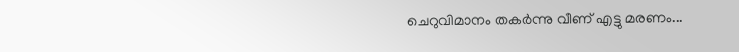ചെറുവിമാനം തകർന്നു വീണ് എട്ടു മരണം...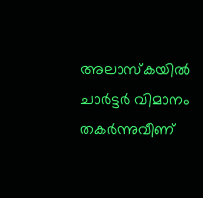അലാസ്‌കയില്‍ ചാര്‍ട്ടര്‍ വിമാനം തകര്‍ന്നുവീണ്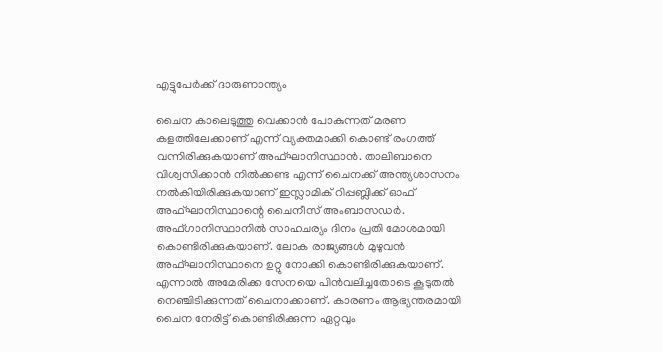എട്ടുപേര്‍ക്ക് ദാരുണാന്ത്യം

ചൈന കാലെടുത്തു വെക്കാൻ പോകുന്നത് മരണ കളത്തിലേക്കാണ് എന്ന് വ്യക്തമാക്കി കൊണ്ട് രംഗത്ത് വന്നിരിക്കുകയാണ് അഫ്ഘാനിസ്ഥാൻ. താലിബാനെ വിശ്വസിക്കാൻ നിൽക്കണ്ട എന്ന് ചൈനക്ക് അന്ത്യശാസനം നൽകിയിരിക്കുകയാണ് ഇസ്ലാമിക് റിപ്പബ്ലിക്ക് ഓഫ് അഫ്ഘാനിസ്ഥാന്റെ ചൈനീസ് അംബാസഡർ. അഫ്‌ഗാനിസ്ഥാനിൽ സാഹചര്യം ദിനം പ്രതി മോശമായി കൊണ്ടിരിക്കുകയാണ്. ലോക രാജ്യങ്ങൾ മുഴുവൻ അഫ്ഘാനിസ്ഥാനെ ഉറ്റു നോക്കി കൊണ്ടിരിക്കുകയാണ്. എന്നാൽ അമേരിക്ക സേനയെ പിൻവലിച്ചതോടെ കൂടുതൽ നെഞ്ചിടിക്കുന്നത് ചൈനാക്കാണ്. കാരണം ആഭ്യന്തരമായി ചൈന നേരിട്ട് കൊണ്ടിരിക്കുന്ന ഏറ്റവും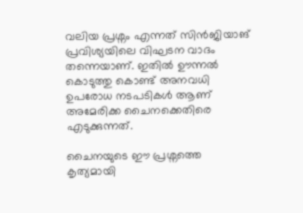വലിയ പ്രശ്നം എന്നത് സിൻജിയാങ് പ്രവിശ്യയിലെ വിഘടന വാദം തന്നെയാണ്. ഇതിൽ ഊന്നൽ കൊടുത്തു കൊണ്ട് അനവധി ഉപരോധ നടപടികൾ ആണ് അമേരിക്ക ചൈനക്കെതിരെ എടുക്കുന്നത്.

ചൈനയുടെ ഈ പ്രശ്നത്തെ കൃത്യമായി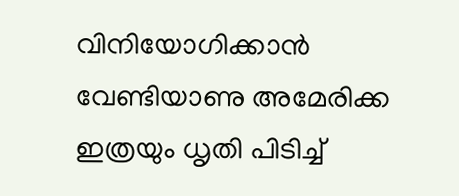വിനിയോഗിക്കാൻ വേണ്ടിയാണു അമേരിക്ക ഇത്രയും ധൃതി പിടിച്ച്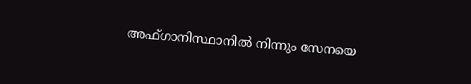അഫ്‌ഗാനിസ്ഥാനിൽ നിന്നും സേനയെ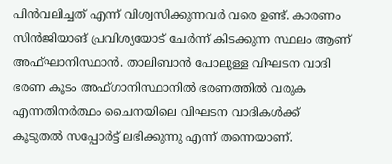പിൻവലിച്ചത് എന്ന് വിശ്വസിക്കുന്നവർ വരെ ഉണ്ട്. കാരണം സിൻജിയാങ് പ്രവിശ്യയോട് ചേർന്ന് കിടക്കുന്ന സ്ഥലം ആണ് അഫ്ഘാനിസ്ഥാൻ. താലിബാൻ പോലുള്ള വിഘടന വാദി ഭരണ കൂടം അഫ്‌ഗാനിസ്ഥാനിൽ ഭരണത്തിൽ വരുക എന്നതിനർത്ഥം ചൈനയിലെ വിഘടന വാദികൾക്ക് കൂടുതൽ സപ്പോർട്ട് ലഭിക്കുന്നു എന്ന് തന്നെയാണ്.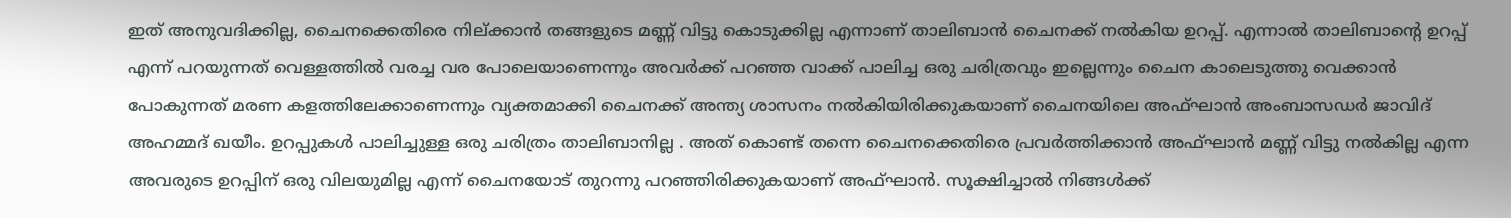ഇത് അനുവദിക്കില്ല, ചൈനക്കെതിരെ നില്ക്കാൻ തങ്ങളുടെ മണ്ണ് വിട്ടു കൊടുക്കില്ല എന്നാണ് താലിബാൻ ചൈനക്ക് നൽകിയ ഉറപ്പ്. എന്നാൽ താലിബാന്റെ ഉറപ്പ് എന്ന് പറയുന്നത് വെള്ളത്തിൽ വരച്ച വര പോലെയാണെന്നും അവർക്ക് പറഞ്ഞ വാക്ക് പാലിച്ച ഒരു ചരിത്രവും ഇല്ലെന്നും ചൈന കാലെടുത്തു വെക്കാൻ പോകുന്നത് മരണ കളത്തിലേക്കാണെന്നും വ്യക്തമാക്കി ചൈനക്ക് അന്ത്യ ശാസനം നൽകിയിരിക്കുകയാണ് ചൈനയിലെ അഫ്ഘാൻ അംബാസഡർ ജാവിദ് അഹമ്മദ് ഖയീം. ഉറപ്പുകൾ പാലിച്ചുള്ള ഒരു ചരിത്രം താലിബാനില്ല . അത് കൊണ്ട് തന്നെ ചൈനക്കെതിരെ പ്രവർത്തിക്കാൻ അഫ്ഘാൻ മണ്ണ് വിട്ടു നൽകില്ല എന്ന അവരുടെ ഉറപ്പിന് ഒരു വിലയുമില്ല എന്ന് ചൈനയോട് തുറന്നു പറഞ്ഞിരിക്കുകയാണ് അഫ്ഘാൻ. സൂക്ഷിച്ചാൽ നിങ്ങൾക്ക്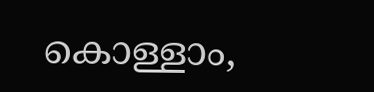കൊള്ളാം,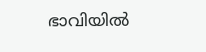ഭാവിയിൽ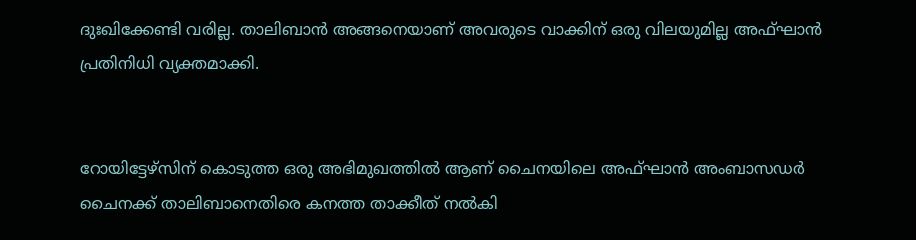ദുഃഖിക്കേണ്ടി വരില്ല. താലിബാൻ അങ്ങനെയാണ് അവരുടെ വാക്കിന് ഒരു വിലയുമില്ല അഫ്ഘാൻ പ്രതിനിധി വ്യക്തമാക്കി.


റോയിട്ടേഴ്സിന് കൊടുത്ത ഒരു അഭിമുഖത്തിൽ ആണ് ചൈനയിലെ അഫ്ഘാൻ അംബാസഡർ ചൈനക്ക് താലിബാനെതിരെ കനത്ത താക്കീത് നൽകി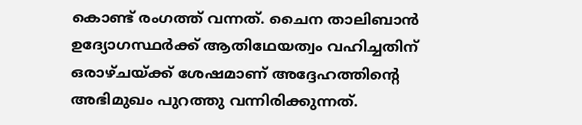കൊണ്ട് രംഗത്ത് വന്നത്. ചൈന താലിബാൻ ഉദ്യോഗസ്ഥർക്ക് ആതിഥേയത്വം വഹിച്ചതിന് ഒരാഴ്ചയ്ക്ക് ശേഷമാണ് അദ്ദേഹത്തിന്റെ അഭിമുഖം പുറത്തു വന്നിരിക്കുന്നത്.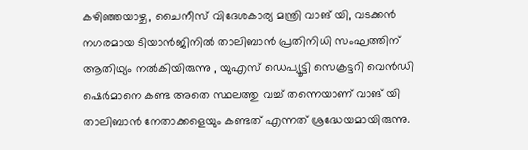കഴിഞ്ഞയാഴ്ച, ചൈനീസ് വിദേശകാര്യ മന്ത്രി വാങ് യി, വടക്കൻ നഗരമായ ടിയാൻജിനിൽ താലിബാൻ പ്രതിനിധി സംഘത്തിന് ആതിഥ്യം നൽകിയിരുന്നു , യുഎസ് ഡെപ്യൂട്ടി സെക്രട്ടറി വെൻഡി ഷെർമാനെ കണ്ട അതെ സ്ഥലത്തു വച്ച് തന്നെയാണ് വാങ് യി താലിബാൻ നേതാക്കളെയും കണ്ടത് എന്നത് ശ്രദ്ധേയമായിരുന്നു.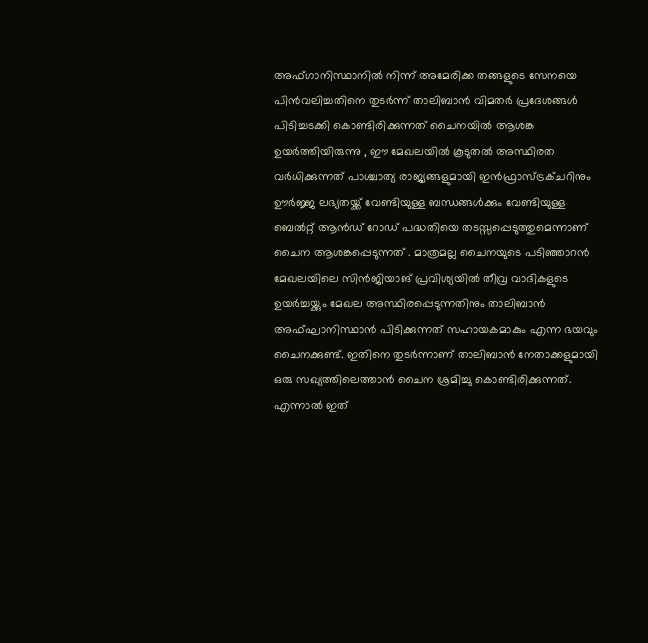അഫ്ഗാനിസ്ഥാനിൽ നിന്ന് അമേരിക്ക തങ്ങളുടെ സേനയെ പിൻവലിച്ചതിനെ തുടർന്ന് താലിബാൻ വിമതർ പ്രദേശങ്ങൾ പിടിച്ചടക്കി കൊണ്ടിരിക്കുന്നത് ചൈനയിൽ ആശങ്ക ഉയർത്തിയിരുന്നു , ഈ മേഖലയിൽ കൂടുതൽ അസ്ഥിരത വർധിക്കുന്നത് പാശ്ചാത്യ രാജ്യങ്ങളുമായി ഇൻഫ്രാസ്ട്രക്ചറിനും ഊർജ്ജ ലഭ്യതയ്ക്ക് വേണ്ടിയുള്ള ബന്ധങ്ങൾക്കും വേണ്ടിയുള്ള ബെൽറ്റ് ആൻഡ് റോഡ് പദ്ധതിയെ തടസ്സപ്പെടുത്തുമെന്നാണ് ചൈന ആശങ്കപ്പെടുന്നത് . മാത്രമല്ല ചൈനയുടെ പടിഞ്ഞാറൻ മേഖലയിലെ സിൻജിയാങ് പ്രവിശ്യയിൽ തീവ്ര വാദികളുടെ ഉയർച്ചയ്ക്കും മേഖല അസ്ഥിരപ്പെടുന്നതിനും താലിബാൻ അഫ്ഘാനിസ്ഥാൻ പിടിക്കുന്നത് സഹായകമാകും എന്ന ഭയവും ചൈനക്കുണ്ട്. ഇതിനെ തുടർന്നാണ് താലിബാൻ നേതാക്കളുമായി ഒരു സഖ്യത്തിലെത്താൻ ചൈന ശ്രമിച്ചു കൊണ്ടിരിക്കുന്നത്. എന്നാൽ ഇത്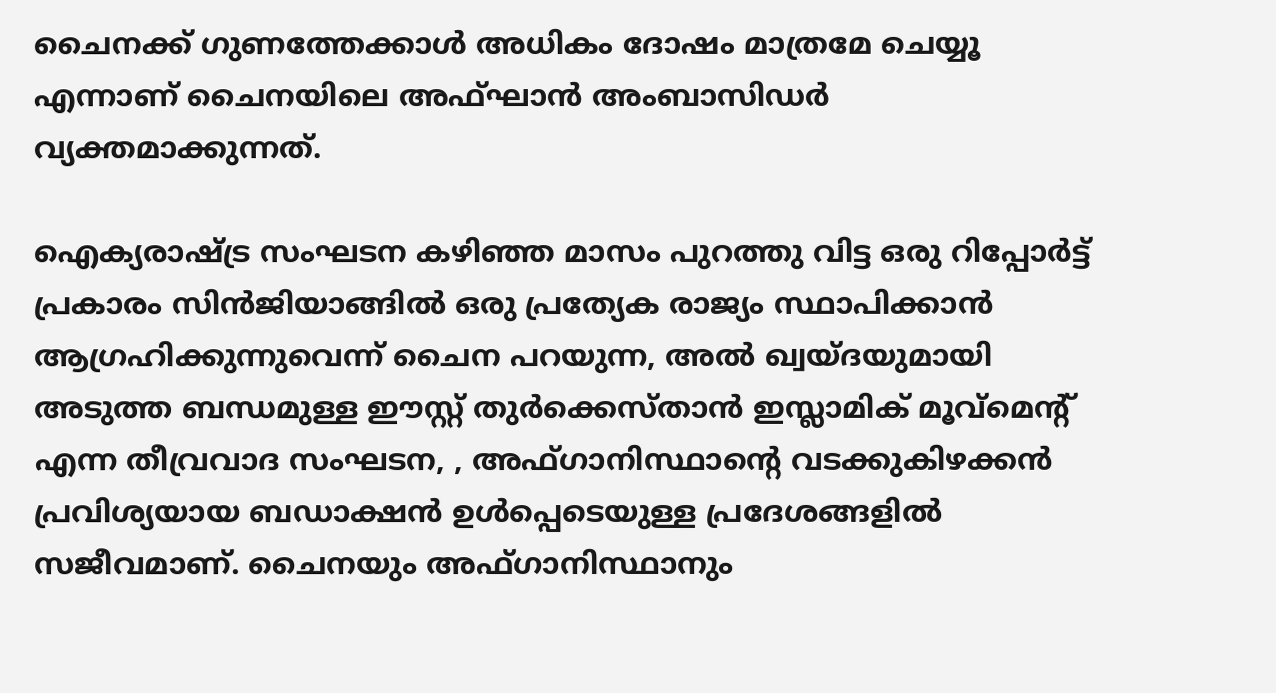ചൈനക്ക് ഗുണത്തേക്കാൾ അധികം ദോഷം മാത്രമേ ചെയ്യൂ എന്നാണ് ചൈനയിലെ അഫ്ഘാൻ അംബാസിഡർ വ്യക്തമാക്കുന്നത്.

ഐക്യരാഷ്ട്ര സംഘടന കഴിഞ്ഞ മാസം പുറത്തു വിട്ട ഒരു റിപ്പോർട്ട് പ്രകാരം സിൻജിയാങ്ങിൽ ഒരു പ്രത്യേക രാജ്യം സ്ഥാപിക്കാൻ ആഗ്രഹിക്കുന്നുവെന്ന് ചൈന പറയുന്ന, അൽ ഖ്വയ്ദയുമായി അടുത്ത ബന്ധമുള്ള ഈസ്റ്റ് തുർക്കെസ്താൻ ഇസ്ലാമിക് മൂവ്‌മെന്റ് എന്ന തീവ്രവാദ സംഘടന, , അഫ്ഗാനിസ്ഥാന്റെ വടക്കുകിഴക്കൻ പ്രവിശ്യയായ ബഡാക്ഷൻ ഉൾപ്പെടെയുള്ള പ്രദേശങ്ങളിൽ സജീവമാണ്. ചൈനയും അഫ്ഗാനിസ്ഥാനും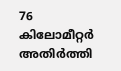76 കിലോമീറ്റർ അതിർത്തി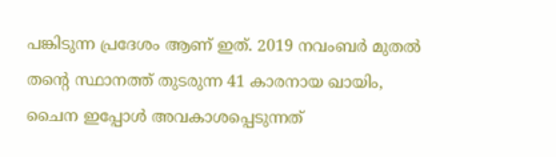പങ്കിടുന്ന പ്രദേശം ആണ് ഇത്. 2019 നവംബർ മുതൽ തന്റെ സ്ഥാനത്ത് തുടരുന്ന 41 കാരനായ ഖായിം, ചൈന ഇപ്പോൾ അവകാശപ്പെടുന്നത്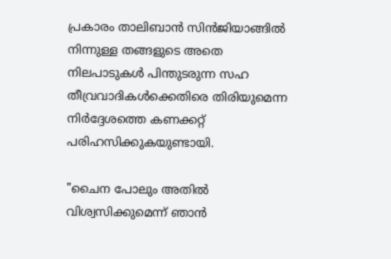പ്രകാരം താലിബാൻ സിൻജിയാങ്ങിൽ നിന്നുള്ള തങ്ങളുടെ അതെ നിലപാടുകൾ പിന്തുടരുന്ന സഹ തീവ്രവാദികൾക്കെതിരെ തിരിയുമെന്ന നിർദ്ദേശത്തെ കണക്കറ്റ് പരിഹസിക്കുകയുണ്ടായി.

"ചൈന പോലും അതിൽ വിശ്വസിക്കുമെന്ന് ഞാൻ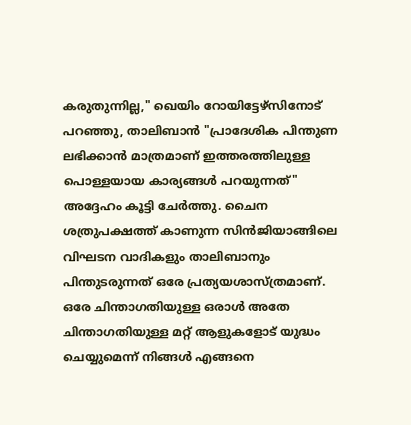കരുതുന്നില്ല," ഖെയിം റോയിട്ടേഴ്സിനോട് പറഞ്ഞു, താലിബാൻ "പ്രാദേശിക പിന്തുണ ലഭിക്കാൻ മാത്രമാണ് ഇത്തരത്തിലുള്ള പൊള്ളയായ കാര്യങ്ങൾ പറയുന്നത്" അദ്ദേഹം കൂട്ടി ചേർത്തു. ചൈന ശത്രുപക്ഷത്ത് കാണുന്ന സിൻജിയാങ്ങിലെ വിഘടന വാദികളും താലിബാനും പിന്തുടരുന്നത് ഒരേ പ്രത്യയശാസ്ത്രമാണ്. ഒരേ ചിന്താഗതിയുള്ള ഒരാൾ അതേ ചിന്താഗതിയുള്ള മറ്റ് ആളുകളോട് യുദ്ധം ചെയ്യുമെന്ന് നിങ്ങൾ എങ്ങനെ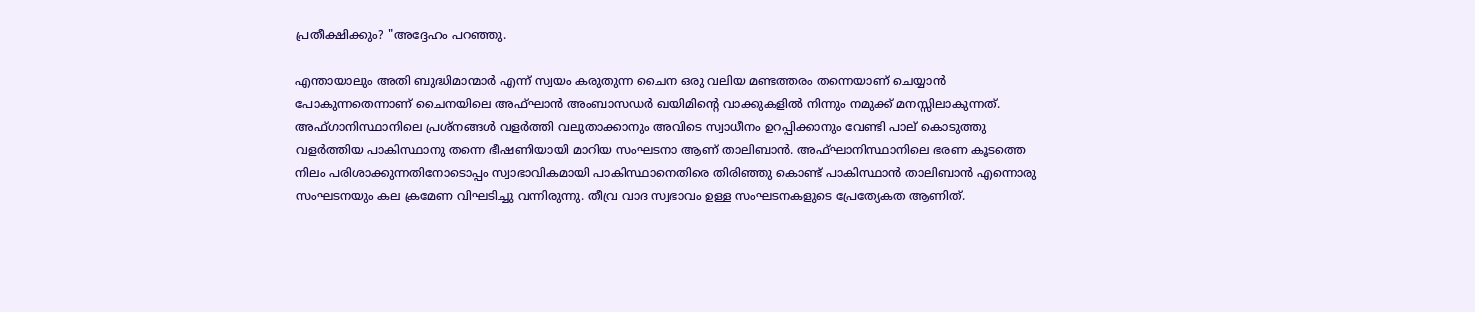പ്രതീക്ഷിക്കും? "അദ്ദേഹം പറഞ്ഞു.

എന്തായാലും അതി ബുദ്ധിമാന്മാർ എന്ന് സ്വയം കരുതുന്ന ചൈന ഒരു വലിയ മണ്ടത്തരം തന്നെയാണ് ചെയ്യാൻ പോകുന്നതെന്നാണ് ചൈനയിലെ അഫ്ഘാൻ അംബാസഡർ ഖയിമിന്റെ വാക്കുകളിൽ നിന്നും നമുക്ക് മനസ്സിലാകുന്നത്. അഫ്‌ഗാനിസ്ഥാനിലെ പ്രശ്നങ്ങൾ വളർത്തി വലുതാക്കാനും അവിടെ സ്വാധീനം ഉറപ്പിക്കാനും വേണ്ടി പാല് കൊടുത്തു വളർത്തിയ പാകിസ്ഥാനു തന്നെ ഭീഷണിയായി മാറിയ സംഘടനാ ആണ് താലിബാൻ. അഫ്ഘാനിസ്ഥാനിലെ ഭരണ കൂടത്തെ നിലം പരിശാക്കുന്നതിനോടൊപ്പം സ്വാഭാവികമായി പാകിസ്ഥാനെതിരെ തിരിഞ്ഞു കൊണ്ട് പാകിസ്ഥാൻ താലിബാൻ എന്നൊരു സംഘടനയും കല ക്രമേണ വിഘടിച്ചു വന്നിരുന്നു. തീവ്ര വാദ സ്വഭാവം ഉള്ള സംഘടനകളുടെ പ്രേത്യേകത ആണിത്.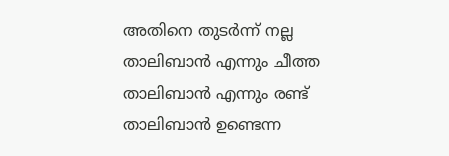അതിനെ തുടർന്ന് നല്ല താലിബാൻ എന്നും ചീത്ത താലിബാൻ എന്നും രണ്ട് താലിബാൻ ഉണ്ടെന്ന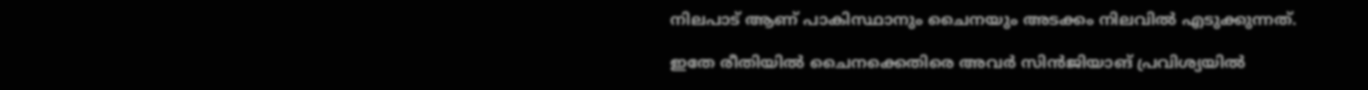നിലപാട് ആണ് പാകിസ്ഥാനും ചൈനയും അടക്കം നിലവിൽ എടുക്കുന്നത്.

ഇതേ രീതിയിൽ ചൈനക്കെതിരെ അവർ സിൻജിയാങ് പ്രവിശ്യയിൽ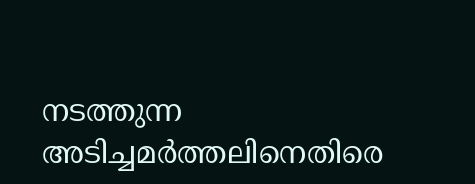നടത്തുന്ന അടിച്ചമർത്തലിനെതിരെ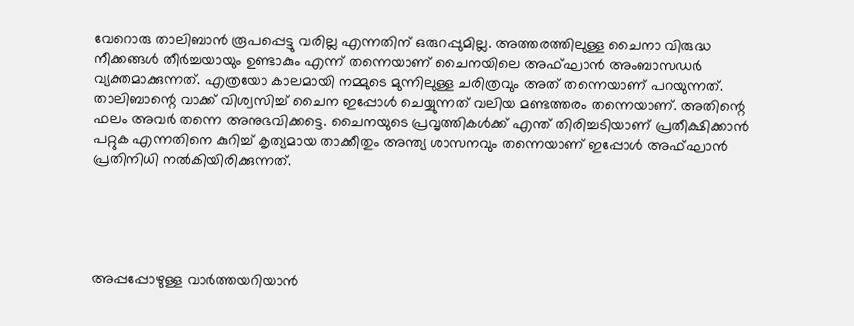വേറൊരു താലിബാൻ രൂപപ്പെട്ടു വരില്ല എന്നതിന് ഒരുറപ്പുമില്ല. അത്തരത്തിലുള്ള ചൈനാ വിരുദ്ധ നീക്കങ്ങൾ തീർച്ചയായും ഉണ്ടാകും എന്ന് തന്നെയാണ് ചൈനയിലെ അഫ്ഘാൻ അംബാസഡർ വ്യക്തമാക്കുന്നത്. എത്രയോ കാലമായി നമ്മുടെ മുന്നിലുള്ള ചരിത്രവും അത് തന്നെയാണ് പറയുന്നത്. താലിബാന്റെ വാക്ക് വിശ്വസിച്ച് ചൈന ഇപ്പോൾ ചെയ്യുന്നത് വലിയ മണ്ടത്തരം തന്നെയാണ്. അതിന്റെ ഫലം അവർ തന്നെ അനുഭവിക്കട്ടെ. ചൈനയുടെ പ്രവൃത്തികൾക്ക് എന്ത് തിരിച്ചടിയാണ് പ്രതീക്ഷിക്കാൻ പറ്റുക എന്നതിനെ കുറിച്ച് കൃത്യമായ താക്കീതും അന്ത്യ ശാസനവും തന്നെയാണ് ഇപ്പോൾ അഫ്ഘാൻ പ്രതിനിധി നൽകിയിരിക്കുന്നത്.





അപ്പപ്പോഴുള്ള വാര്‍ത്തയറിയാന്‍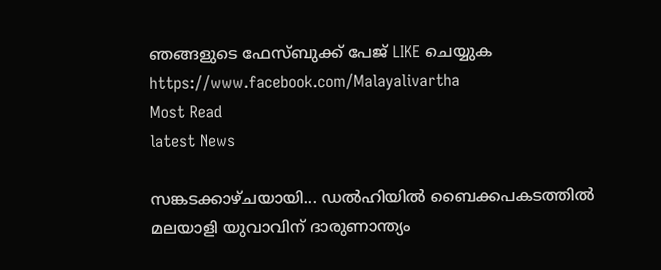ഞങ്ങളുടെ ഫേസ്‌ബുക്ക്‌ പേജ് LIKE ചെയ്യുക
https://www.facebook.com/Malayalivartha
Most Read
latest News

സങ്കടക്കാഴ്ചയായി... ഡൽഹിയിൽ ബൈക്കപകടത്തിൽ മലയാളി യുവാവിന് ദാരുണാന്ത്യം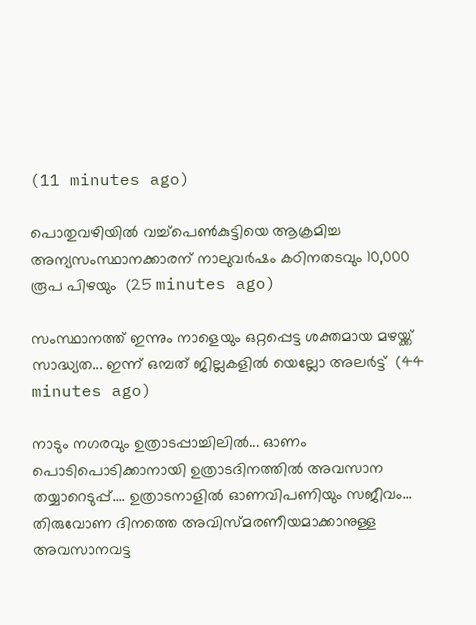(11 minutes ago)

പൊതുവഴിയിൽ വച്ച്പെൺകുട്ടിയെ ആക്രമിച്ച അന്യസംസ്ഥാനക്കാരന് നാലുവർഷം കഠിനതടവും 10,000 രൂപ പിഴയും  (25 minutes ago)

സംസ്ഥാനത്ത് ഇന്നും നാളെയും ഒറ്റപ്പെട്ട ശക്തമായ മഴയ്ക്ക് സാദ്ധ്യത... ഇന്ന് ഒമ്പത് ജില്ലകളിൽ യെല്ലോ അലർട്ട്  (44 minutes ago)

നാടും നഗരവും ഉത്രാടപ്പാച്ചിലിൽ... ഓണം പൊടിപൊടിക്കാനായി ഉത്രാടദിനത്തിൽ അവസാന തയ്യാറെടുപ്പ്.... ഉത്രാടനാളിൽ ഓണവിപണിയും സജീവം... തിരുവോണ ദിനത്തെ അവിസ്മരണീയമാക്കാനുള്ള അവസാനവട്ട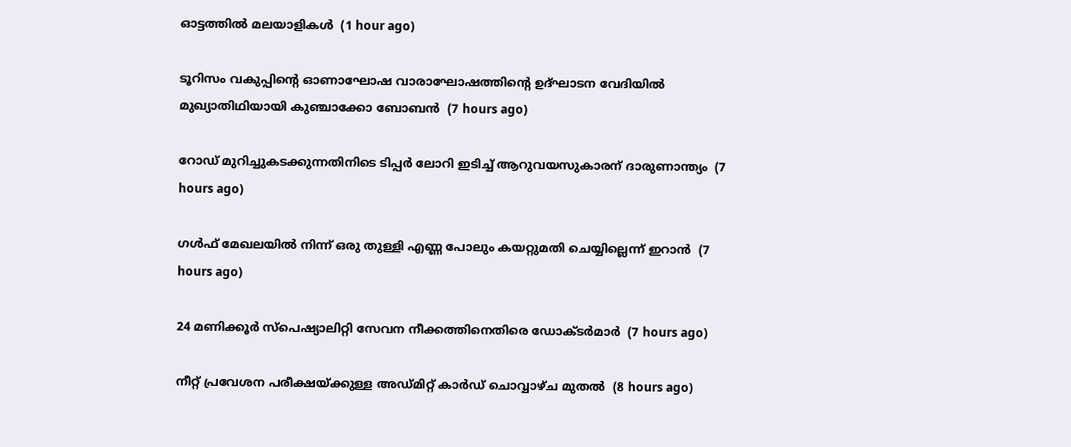ഓട്ടത്തിൽ മലയാളികൾ  (1 hour ago)

ടൂറിസം വകുപ്പിന്റെ ഓണാഘോഷ വാരാഘോഷത്തിന്റെ ഉദ്ഘാടന വേദിയില്‍ മുഖ്യാതിഥിയായി കുഞ്ചാക്കോ ബോബന്‍  (7 hours ago)

റോഡ് മുറിച്ചുകടക്കുന്നതിനിടെ ടിപ്പര്‍ ലോറി ഇടിച്ച് ആറുവയസുകാരന് ദാരുണാന്ത്യം  (7 hours ago)

ഗള്‍ഫ് മേഖലയില്‍ നിന്ന് ഒരു തുള്ളി എണ്ണ പോലും കയറ്റുമതി ചെയ്യില്ലെന്ന് ഇറാന്‍  (7 hours ago)

24 മണിക്കൂര്‍ സ്‌പെഷ്യാലിറ്റി സേവന നീക്കത്തിനെതിരെ ഡോക്ടര്‍മാര്‍  (7 hours ago)

നീറ്റ് പ്രവേശന പരീക്ഷയ്ക്കുള്ള അഡ്മിറ്റ് കാര്‍ഡ് ചൊവ്വാഴ്ച മുതല്‍  (8 hours ago)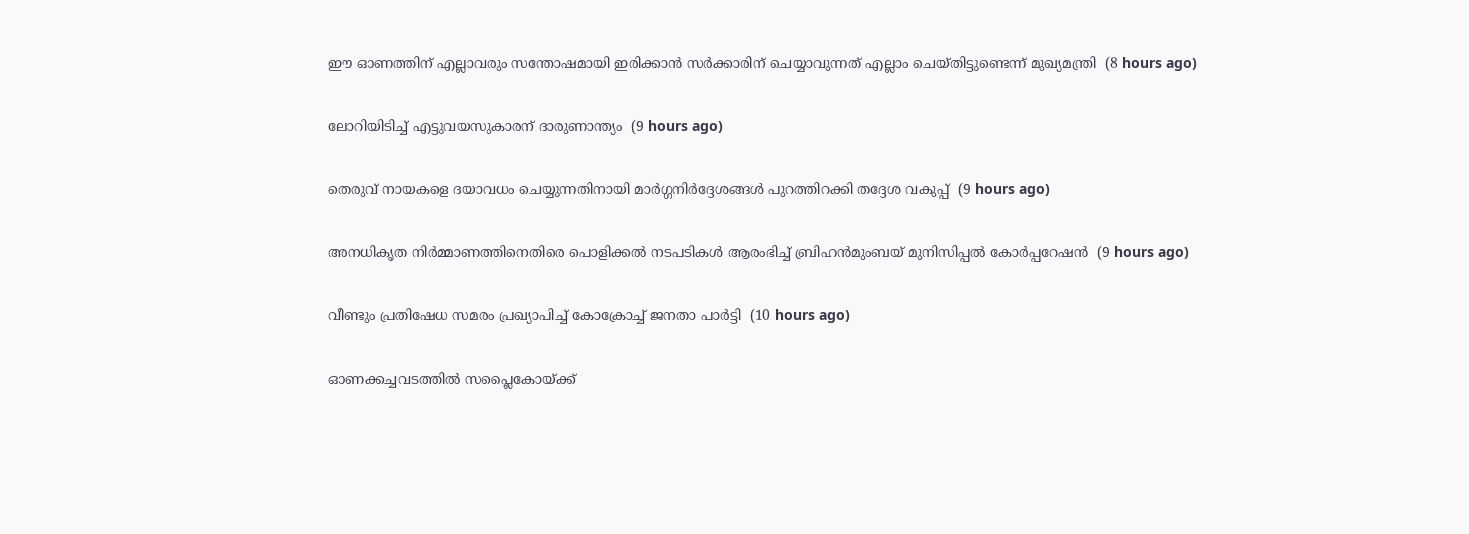ഈ ഓണത്തിന് എല്ലാവരും സന്തോഷമായി ഇരിക്കാന്‍ സര്‍ക്കാരിന് ചെയ്യാവുന്നത് എല്ലാം ചെയ്തിട്ടുണ്ടെന്ന് മുഖ്യമന്ത്രി  (8 hours ago)

ലോറിയിടിച്ച് എട്ടുവയസുകാരന് ദാരുണാന്ത്യം  (9 hours ago)

തെരുവ് നായകളെ ദയാവധം ചെയ്യുന്നതിനായി മാര്‍ഗ്ഗനിര്‍ദ്ദേശങ്ങള്‍ പുറത്തിറക്കി തദ്ദേശ വകുപ്പ്  (9 hours ago)

അനധികൃത നിര്‍മ്മാണത്തിനെതിരെ പൊളിക്കല്‍ നടപടികള്‍ ആരംഭിച്ച് ബ്രിഹന്‍മുംബയ് മുനിസിപ്പല്‍ കോര്‍പ്പറേഷന്‍  (9 hours ago)

വീണ്ടും പ്രതിഷേധ സമരം പ്രഖ്യാപിച്ച് കോക്രോച്ച് ജനതാ പാര്‍ട്ടി  (10 hours ago)

ഓണക്കച്ചവടത്തില്‍ സപ്ലൈകോയ്ക്ക്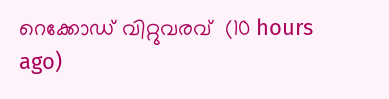റെക്കോഡ് വിറ്റുവരവ്  (10 hours ago)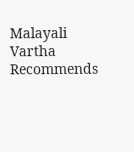Malayali Vartha Recommends